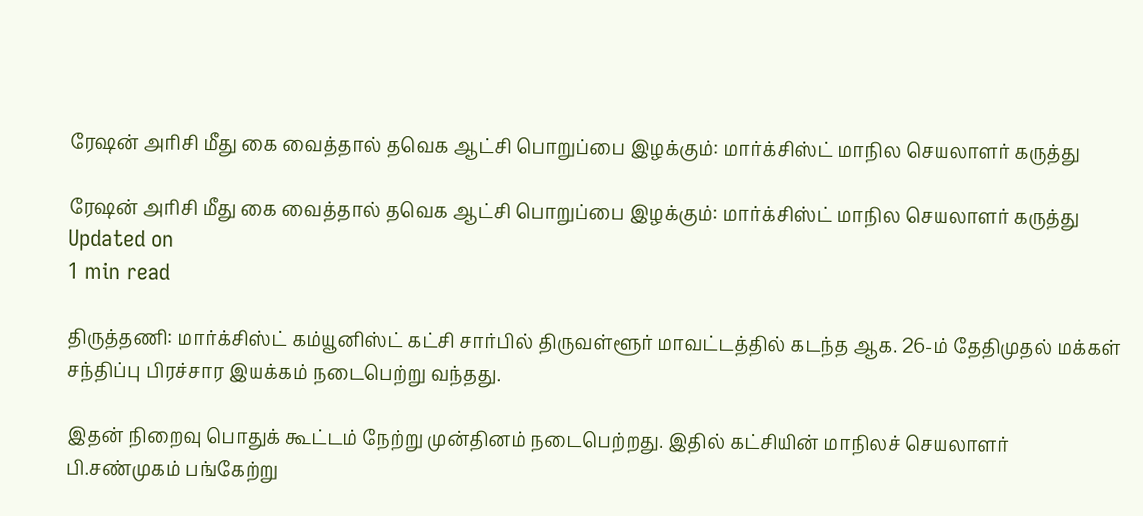ரேஷன் அரிசி மீது கை வைத்தால் தவெக ஆட்சி பொறுப்பை இழக்கும்: மார்க்சிஸ்ட் மாநில செயலாளர் கருத்து

ரேஷன் அரிசி மீது கை வைத்தால் தவெக ஆட்சி பொறுப்பை இழக்கும்: மார்க்சிஸ்ட் மாநில செயலாளர் கருத்து
Updated on
1 min read

திருத்தணி: மார்க்சிஸ்ட் கம்யூனிஸ்ட் கட்சி சார்பில் திருவள்ளூர் மாவட்டத்தில் கடந்த ஆக. 26-ம் தேதிமுதல் மக்கள் சந்திப்பு பிரச்சார இயக்கம் நடைபெற்று வந்தது.

இதன் நிறைவு பொதுக் கூட்டம் நேற்று முன்தினம் நடைபெற்றது. இதில் கட்சியின் மாநிலச் செயலாளர் பி.சண்முகம் பங்கேற்று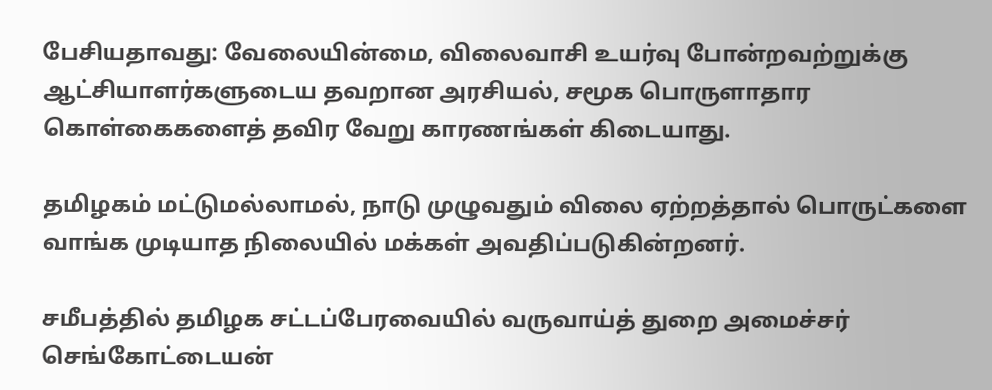பேசியதாவது: வேலையின்மை, விலைவாசி உயர்வு போன்றவற்றுக்கு ஆட்சியாளர்களுடைய தவறான அரசியல், சமூக பொருளாதார கொள்கைகளைத் தவிர வேறு காரணங்கள் கிடையாது.

தமிழகம் மட்டுமல்லாமல், நாடு முழுவதும் விலை ஏற்றத்தால் பொருட்களை வாங்க முடியாத நிலையில் மக்கள் அவதிப்படுகின்றனர்.

சமீபத்தில் தமிழக சட்டப்பேரவையில் வருவாய்த் துறை அமைச்சர் செங்கோட்டையன்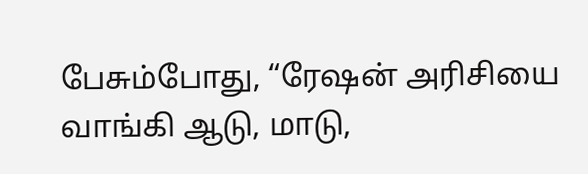பேசும்போது, “ரேஷன் அரிசியை வாங்கி ஆடு, மாடு,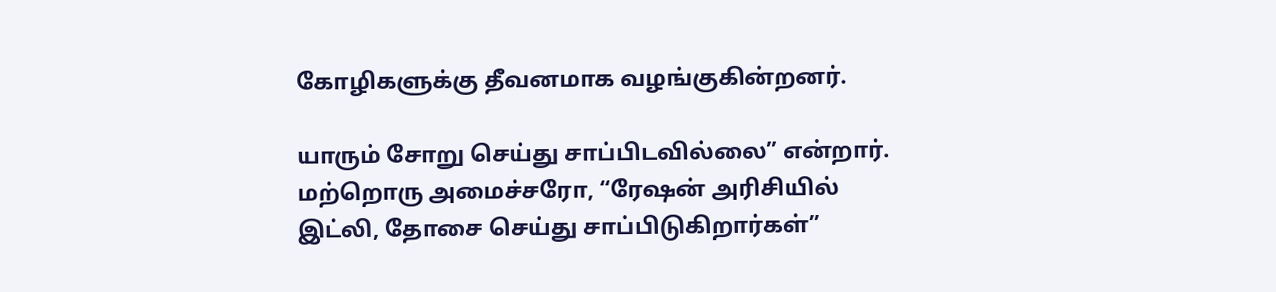கோழிகளுக்கு தீவனமாக வழங்குகின்றனர்.

யாரும் சோறு செய்து சாப்பிடவில்லை” என்றார். மற்றொரு அமைச்சரோ, “ரேஷன் அரிசியில் இட்லி, தோசை செய்து சாப்பிடுகிறார்கள்”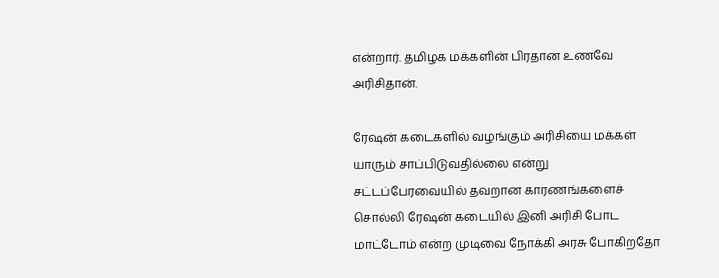என்றார். தமிழக மக்களின் பிரதான உணவே அரிசிதான்.

ரேஷன் கடைகளில் வழங்கும் அரிசியை மக்கள் யாரும் சாப்பிடுவதில்லை என்று சட்டப்பேரவையில் தவறான காரணங்களைச் சொல்லி ரேஷன் கடையில் இனி அரிசி போட மாட்டோம் என்ற முடிவை நோக்கி அரசு போகிறதோ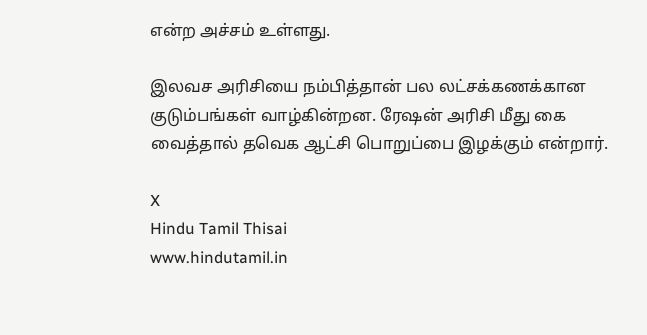என்ற அச்சம் உள்ளது.

இலவச அரிசியை நம்பித்தான் பல லட்சக்கணக்கான குடும்பங்கள் வாழ்கின்றன. ரேஷன் அரிசி மீது கை வைத்தால் தவெக ஆட்சி பொறுப்பை இழக்கும் என்றார்.

X
Hindu Tamil Thisai
www.hindutamil.in